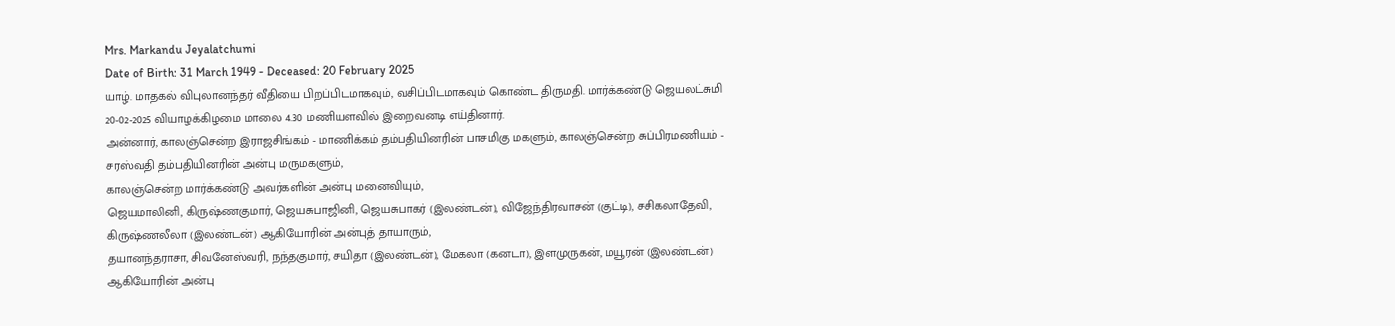Mrs. Markandu Jeyalatchumi
Date of Birth: 31 March 1949 - Deceased: 20 February 2025
யாழ். மாதகல் விபுலானந்தர் வீதியை பிறப்பிடமாகவும், வசிப்பிடமாகவும் கொண்ட திருமதி. மார்க்கண்டு ஜெயலட்சுமி 20-02-2025 வியாழக்கிழமை மாலை 4.30 மணியளவில் இறைவனடி எய்தினார்.
அன்னார், காலஞ்சென்ற இராஜசிங்கம் - மாணிக்கம் தம்பதியினரின் பாசமிகு மகளும், காலஞ்சென்ற சுப்பிரமணியம் - சரஸ்வதி தம்பதியினரின் அன்பு மருமகளும்,
காலஞ்சென்ற மார்க்கண்டு அவர்களின் அன்பு மனைவியும்,
ஜெயமாலினி, கிருஷ்ணகுமார், ஜெயசுபாஜினி, ஜெயசுபாகர் (இலண்டன்), விஜேந்திரவாசன் (குட்டி), சசிகலாதேவி, கிருஷ்ணலீலா (இலண்டன்) ஆகியோரின் அன்புத் தாயாரும்,
தயானந்தராசா, சிவனேஸ்வரி, நந்தகுமார், சயிதா (இலண்டன்), மேகலா (கனடா), இளமுருகன், மயூரன் (இலண்டன்) ஆகியோரின் அன்பு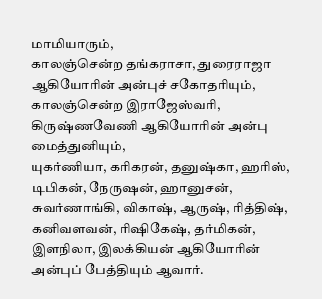மாமியாரும்,
காலஞ்சென்ற தங்கராசா, துரைராஜா ஆகியோரின் அன்புச் சகோதரியும்,
காலஞ்சென்ற இராஜேஸ்வரி, கிருஷ்ணவேணி ஆகியோரின் அன்பு மைத்துனியும்,
யுகர்ணியா, கரிகரன், தனுஷ்கா, ஹரிஸ், டிபிகன், நேருஷன், ஹானுசன், சுவர்ணாங்கி, விகாஷ், ஆருஷ், ரித்திஷ், கனிவளவன், ரிஷிகேஷ், தர்மிகன், இளநிலா, இலக்கியன் ஆகியோரின் அன்புப் பேத்தியும் ஆவார்.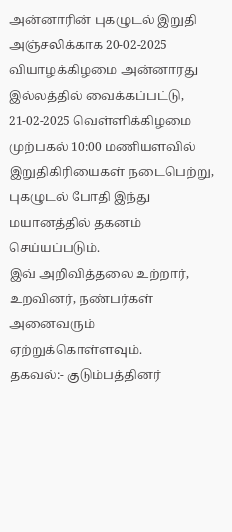அன்னாரின் புகழுடல் இறுதி அஞ்சலிக்காக 20-02-2025 வியாழக்கிழமை அன்னாரது இல்லத்தில் வைக்கப்பட்டு, 21-02-2025 வெள்ளிக்கிழமை முற்பகல் 10:00 மணியளவில் இறுதிகிரியைகள் நடைபெற்று, புகழுடல் போதி இந்து மயானத்தில் தகனம் செய்யப்படும்.
இவ் அறிவித்தலை உற்றார், உறவினர், நண்பர்கள் அனைவரும் ஏற்றுக்கொள்ளவும்.
தகவல்:- குடும்பத்தினர்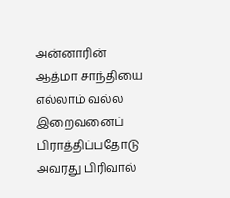அன்னாரின் ஆத்மா சாந்தியை எல்லாம் வல்ல இறைவனைப் பிராத்திப்பதோடு அவரது பிரிவால்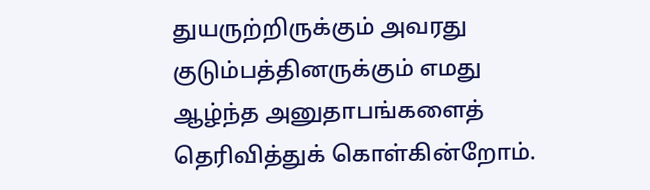துயருற்றிருக்கும் அவரது குடும்பத்தினருக்கும் எமது ஆழ்ந்த அனுதாபங்களைத் தெரிவித்துக் கொள்கின்றோம்.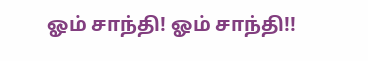ஓம் சாந்தி! ஓம் சாந்தி!!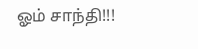ஓம் சாந்தி!!!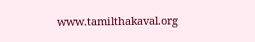www.tamilthakaval.org